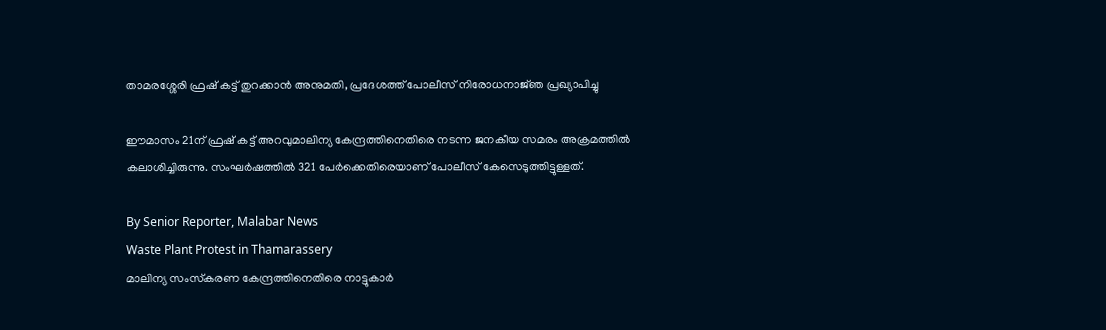താമരശ്ശേരി ഫ്രഷ് കട്ട് തുറക്കാൻ അനുമതി, പ്രദേശത്ത് പോലീസ് നിരോധനാജ്‌ഞ പ്രഖ്യാപിച്ചു

ഈമാസം 21ന് ഫ്രഷ് കട്ട് അറവുമാലിന്യ കേന്ദ്രത്തിനെതിരെ നടന്ന ജനകീയ സമരം അക്രമത്തിൽ കലാശിച്ചിരുന്നു. സംഘർഷത്തിൽ 321 പേർക്കെതിരെയാണ് പോലീസ് കേസെടുത്തിട്ടുള്ളത്.

By Senior Reporter, Malabar News
Waste Plant Protest in Thamarassery
മാലിന്യ സംസ്‌കരണ കേന്ദ്രത്തിനെതിരെ നാട്ടുകാർ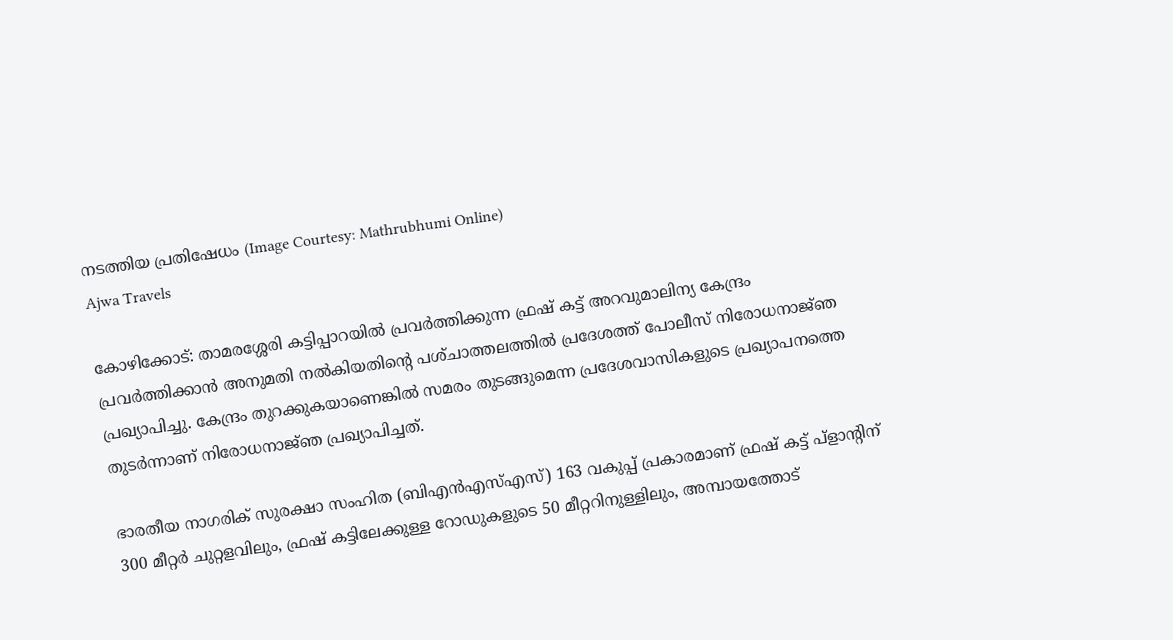നടത്തിയ പ്രതിഷേധം (Image Courtesy: Mathrubhumi Online)
Ajwa Travels

കോഴിക്കോട്: താമരശ്ശേരി കട്ടിപ്പാറയിൽ പ്രവർത്തിക്കുന്ന ഫ്രഷ് കട്ട് അറവുമാലിന്യ കേന്ദ്രം പ്രവർത്തിക്കാൻ അനുമതി നൽകിയതിന്റെ പശ്‌ചാത്തലത്തിൽ പ്രദേശത്ത് പോലീസ് നിരോധനാജ്‌ഞ പ്രഖ്യാപിച്ചു. കേന്ദ്രം തുറക്കുകയാണെങ്കിൽ സമരം തുടങ്ങുമെന്ന പ്രദേശവാസികളുടെ പ്രഖ്യാപനത്തെ തുടർന്നാണ് നിരോധനാജ്‌ഞ പ്രഖ്യാപിച്ചത്.

ഭാരതീയ നാഗരിക് സുരക്ഷാ സംഹിത (ബിഎൻഎസ്എസ്) 163 വകുപ്പ് പ്രകാരമാണ് ഫ്രഷ് കട്ട് പ്ളാന്റിന് 300 മീറ്റർ ചുറ്റളവിലും, ഫ്രഷ് കട്ടിലേക്കുള്ള റോഡുകളുടെ 50 മീറ്ററിനുള്ളിലും, അമ്പായത്തോട്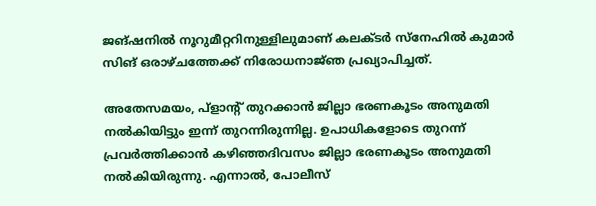ജങ്ഷനിൽ നൂറുമീറ്ററിനുള്ളിലുമാണ് കലക്‌ടർ സ്‌നേഹിൽ കുമാർ സിങ് ഒരാഴ്‌ചത്തേക്ക് നിരോധനാജ്‌ഞ പ്രഖ്യാപിച്ചത്.

അതേസമയം, പ്ളാന്റ് തുറക്കാൻ ജില്ലാ ഭരണകൂടം അനുമതി നൽകിയിട്ടും ഇന്ന് തുറന്നിരുന്നില്ല. ഉപാധികളോടെ തുറന്ന് പ്രവർത്തിക്കാൻ കഴിഞ്ഞദിവസം ജില്ലാ ഭരണകൂടം അനുമതി നൽകിയിരുന്നു. എന്നാൽ, പോലീസ്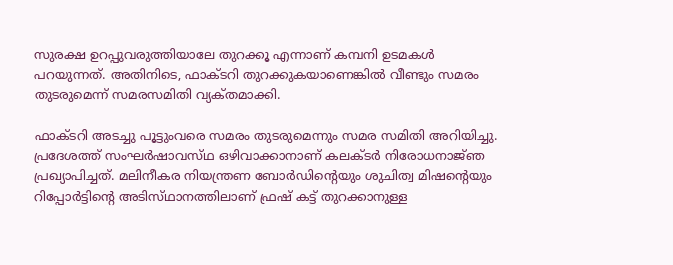സുരക്ഷ ഉറപ്പുവരുത്തിയാലേ തുറക്കൂ എന്നാണ് കമ്പനി ഉടമകൾ പറയുന്നത്. അതിനിടെ, ഫാക്‌ടറി തുറക്കുകയാണെങ്കിൽ വീണ്ടും സമരം തുടരുമെന്ന് സമരസമിതി വ്യക്‌തമാക്കി.

ഫാക്‌ടറി അടച്ചു പൂട്ടുംവരെ സമരം തുടരുമെന്നും സമര സമിതി അറിയിച്ചു. പ്രദേശത്ത് സംഘർഷാവസ്‌ഥ ഒഴിവാക്കാനാണ് കലക്‌ടർ നിരോധനാജ്‌ഞ പ്രഖ്യാപിച്ചത്. മലിനീകര നിയന്ത്രണ ബോർഡിന്റെയും ശുചിത്വ മിഷന്റെയും റിപ്പോർട്ടിന്റെ അടിസ്‌ഥാനത്തിലാണ്‌ ഫ്രഷ് കട്ട് തുറക്കാനുള്ള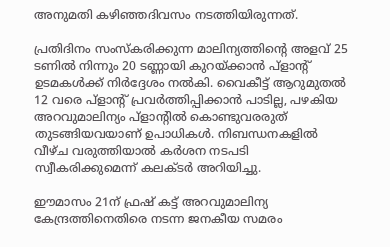അനുമതി കഴിഞ്ഞദിവസം നടത്തിയിരുന്നത്.

പ്രതിദിനം സംസ്‌കരിക്കുന്ന മാലിന്യത്തിന്റെ അളവ് 25 ടണിൽ നിന്നും 20 ടണ്ണായി കുറയ്‌ക്കാൻ പ്ളാന്റ് ഉടമകൾക്ക് നിർദ്ദേശം നൽകി. വൈകീട്ട് ആറുമുതൽ 12 വരെ പ്ളാന്റ് പ്രവർത്തിപ്പിക്കാൻ പാടില്ല, പഴകിയ അറവുമാലിന്യം പ്ളാന്റിൽ കൊണ്ടുവരരുത് തുടങ്ങിയവയാണ് ഉപാധികൾ. നിബന്ധനകളിൽ വീഴ്‌ച വരുത്തിയാൽ കർശന നടപടി സ്വീകരിക്കുമെന്ന് കലക്‌ടർ അറിയിച്ചു.

ഈമാസം 21ന് ഫ്രഷ് കട്ട് അറവുമാലിന്യ കേന്ദ്രത്തിനെതിരെ നടന്ന ജനകീയ സമരം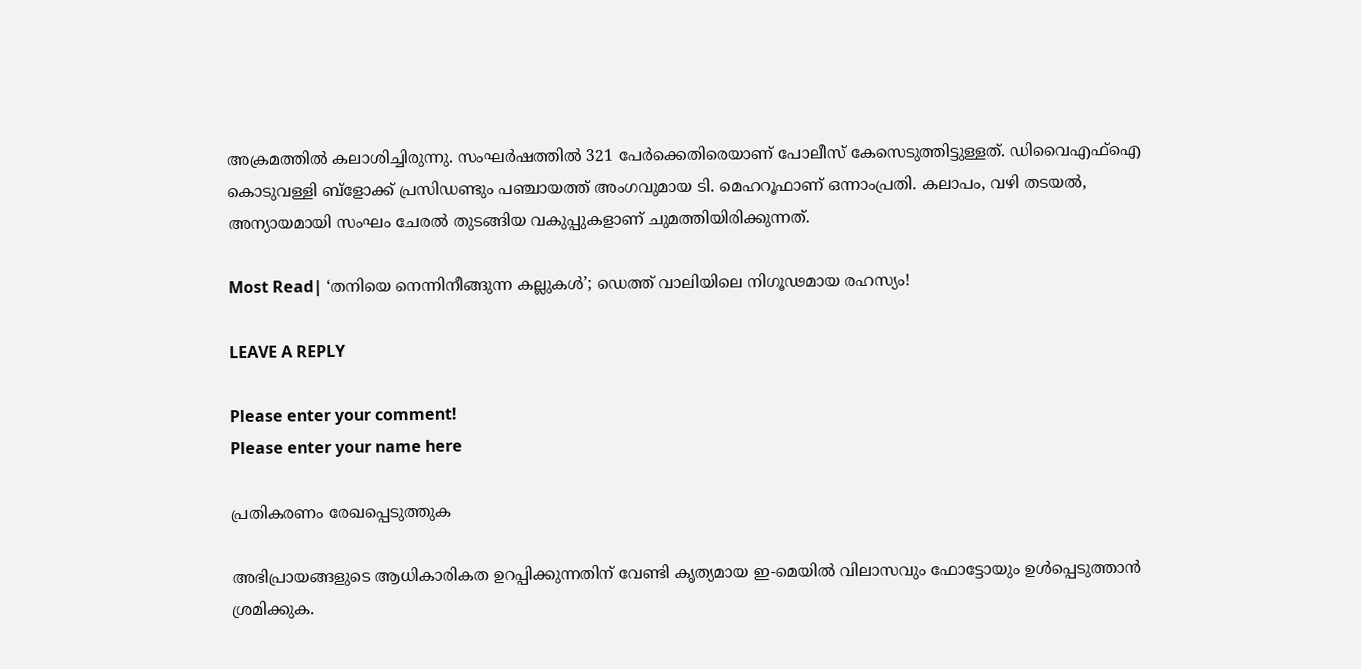അക്രമത്തിൽ കലാശിച്ചിരുന്നു. സംഘർഷത്തിൽ 321 പേർക്കെതിരെയാണ് പോലീസ് കേസെടുത്തിട്ടുള്ളത്. ഡിവൈഎഫ്ഐ കൊടുവള്ളി ബ്ളോക്ക് പ്രസിഡണ്ടും പഞ്ചായത്ത് അംഗവുമായ ടി. മെഹറൂഫാണ് ഒന്നാംപ്രതി. കലാപം, വഴി തടയൽ, അന്യായമായി സംഘം ചേരൽ തുടങ്ങിയ വകുപ്പുകളാണ് ചുമത്തിയിരിക്കുന്നത്.

Most Read| ‘തനിയെ നെന്നിനീങ്ങുന്ന കല്ലുകൾ’; ഡെത്ത് വാലിയിലെ നിഗൂഢമായ രഹസ്യം!

LEAVE A REPLY

Please enter your comment!
Please enter your name here

പ്രതികരണം രേഖപ്പെടുത്തുക

അഭിപ്രായങ്ങളുടെ ആധികാരികത ഉറപ്പിക്കുന്നതിന് വേണ്ടി കൃത്യമായ ഇ-മെയിൽ വിലാസവും ഫോട്ടോയും ഉൾപ്പെടുത്താൻ ശ്രമിക്കുക.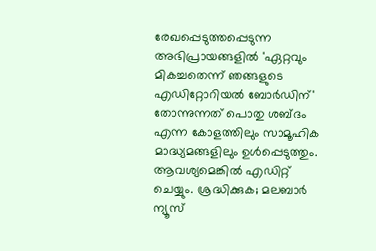രേഖപ്പെടുത്തപ്പെടുന്ന അഭിപ്രായങ്ങളിൽ 'ഏറ്റവും മികച്ചതെന്ന് ഞങ്ങളുടെ എഡിറ്റോറിയൽ ബോർഡിന്' തോന്നുന്നത് പൊതു ശബ്‌ദം എന്ന കോളത്തിലും സാമൂഹിക മാദ്ധ്യമങ്ങളിലും ഉൾപ്പെടുത്തും. ആവശ്യമെങ്കിൽ എഡിറ്റ് ചെയ്യും. ശ്രദ്ധിക്കുക; മലബാർ ന്യൂസ്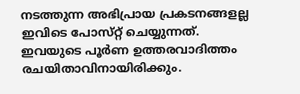നടത്തുന്ന അഭിപ്രായ പ്രകടനങ്ങളല്ല ഇവിടെ പോസ്‌റ്റ് ചെയ്യുന്നത്. ഇവയുടെ പൂർണ ഉത്തരവാദിത്തം രചയിതാവിനായിരിക്കും.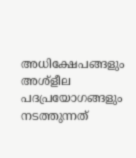അധിക്ഷേപങ്ങളും അശ്‌ളീല പദപ്രയോഗങ്ങളും നടത്തുന്നത്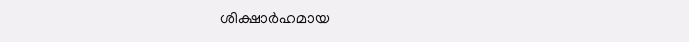ശിക്ഷാർഹമായ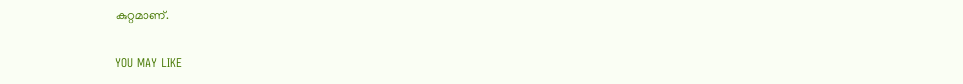കുറ്റമാണ്.

YOU MAY LIKE